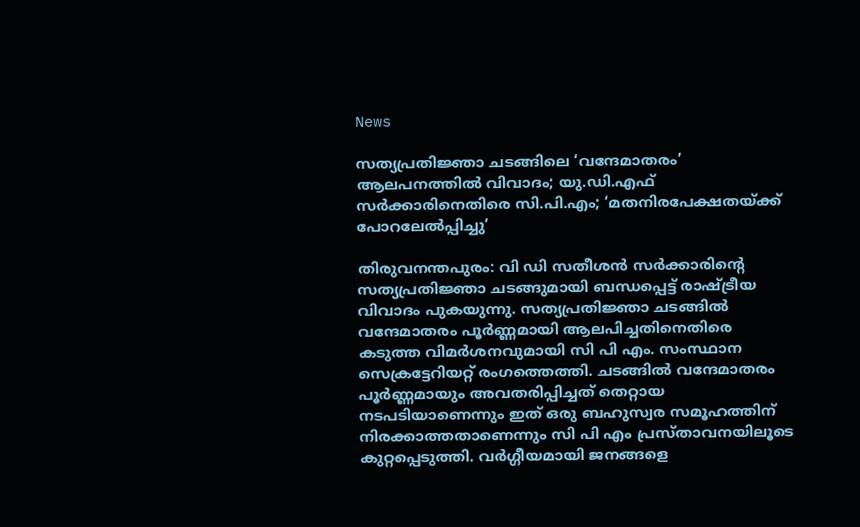News

സത്യപ്രതിജ്ഞാ ചടങ്ങിലെ ‘വന്ദേമാതരം’ ആലപനത്തിൽ വിവാദം; യു.ഡി.എഫ് സർക്കാരിനെതിരെ സി.പി.എം; ‘മതനിരപേക്ഷതയ്ക്ക് പോറലേൽപ്പിച്ചു’

തിരുവനന്തപുരം: വി ഡി സതീശൻ സർക്കാരിന്റെ സത്യപ്രതിജ്ഞാ ചടങ്ങുമായി ബന്ധപ്പെട്ട് രാഷ്ട്രീയ വിവാദം പുകയുന്നു. സത്യപ്രതിജ്ഞാ ചടങ്ങിൽ വന്ദേമാതരം പൂർണ്ണമായി ആലപിച്ചതിനെതിരെ കടുത്ത വിമർശനവുമായി സി പി എം. സംസ്ഥാന സെക്രട്ടേറിയറ്റ് രംഗത്തെത്തി. ചടങ്ങിൽ വന്ദേമാതരം പൂർണ്ണമായും അവതരിപ്പിച്ചത് തെറ്റായ നടപടിയാണെന്നും ഇത് ഒരു ബഹുസ്വര സമൂഹത്തിന് നിരക്കാത്തതാണെന്നും സി പി എം പ്രസ്താവനയിലൂടെ കുറ്റപ്പെടുത്തി. വർഗ്ഗീയമായി ജനങ്ങളെ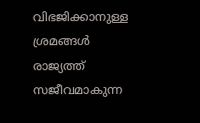വിഭജിക്കാനുള്ള ശ്രമങ്ങൾ രാജ്യത്ത് സജീവമാകുന്ന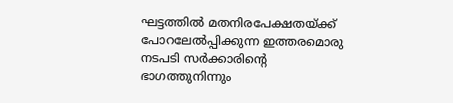ഘട്ടത്തിൽ മതനിരപേക്ഷതയ്ക്ക് പോറലേൽപ്പിക്കുന്ന ഇത്തരമൊരു നടപടി സർക്കാരിന്റെ ഭാഗത്തുനിന്നും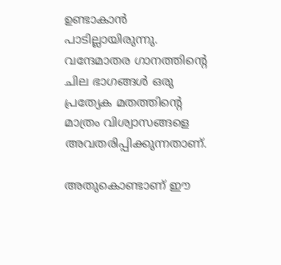ഉണ്ടാകാൻ പാടില്ലായിരുന്നു. വന്ദേമാതര ഗാനത്തിന്റെ ചില ഭാഗങ്ങൾ ഒരു പ്രത്യേക മതത്തിന്റെ മാത്രം വിശ്വാസങ്ങളെ അവതരിപ്പിക്കുന്നതാണ്.

അതുകൊണ്ടാണ് ഈ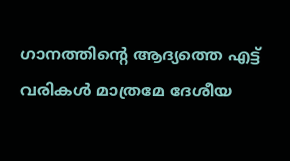ഗാനത്തിന്റെ ആദ്യത്തെ എട്ട് വരികൾ മാത്രമേ ദേശീയ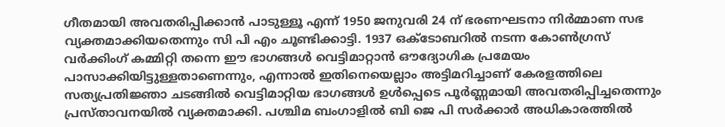ഗീതമായി അവതരിപ്പിക്കാൻ പാടുള്ളൂ എന്ന് 1950 ജനുവരി 24 ന് ഭരണഘടനാ നിർമ്മാണ സഭ വ്യക്തമാക്കിയതെന്നും സി പി എം ചൂണ്ടിക്കാട്ടി. 1937 ഒക്‌ടോബറിൽ നടന്ന കോൺഗ്രസ് വർക്കിംഗ് കമ്മിറ്റി തന്നെ ഈ ഭാഗങ്ങൾ വെട്ടിമാറ്റാൻ ഔദ്യോഗിക പ്രമേയം പാസാക്കിയിട്ടുള്ളതാണെന്നും, എന്നാൽ ഇതിനെയെല്ലാം അട്ടിമറിച്ചാണ് കേരളത്തിലെ സത്യപ്രതിജ്ഞാ ചടങ്ങിൽ വെട്ടിമാറ്റിയ ഭാഗങ്ങൾ ഉൾപ്പെടെ പൂർണ്ണമായി അവതരിപ്പിച്ചതെന്നും പ്രസ്താവനയിൽ വ്യക്തമാക്കി. പശ്ചിമ ബംഗാളിൽ ബി ജെ പി സർക്കാർ അധികാരത്തിൽ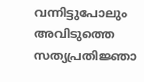വന്നിട്ടുപോലും അവിടുത്തെ സത്യപ്രതിജ്ഞാ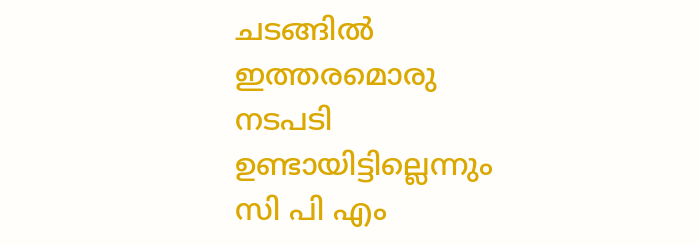ചടങ്ങിൽ ഇത്തരമൊരു നടപടി ഉണ്ടായിട്ടില്ലെന്നും സി പി എം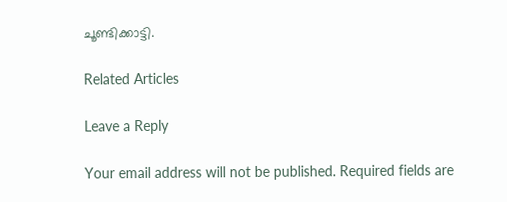ചൂണ്ടിക്കാട്ടി.

Related Articles

Leave a Reply

Your email address will not be published. Required fields are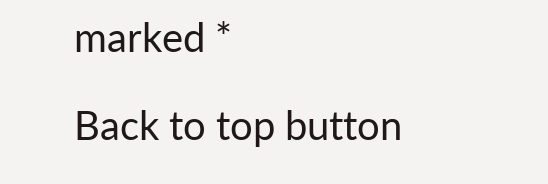marked *

Back to top button